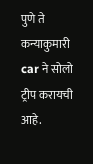पुणे ते कन्याकुमारी car ने सोलो ट्रीप करायची आहे.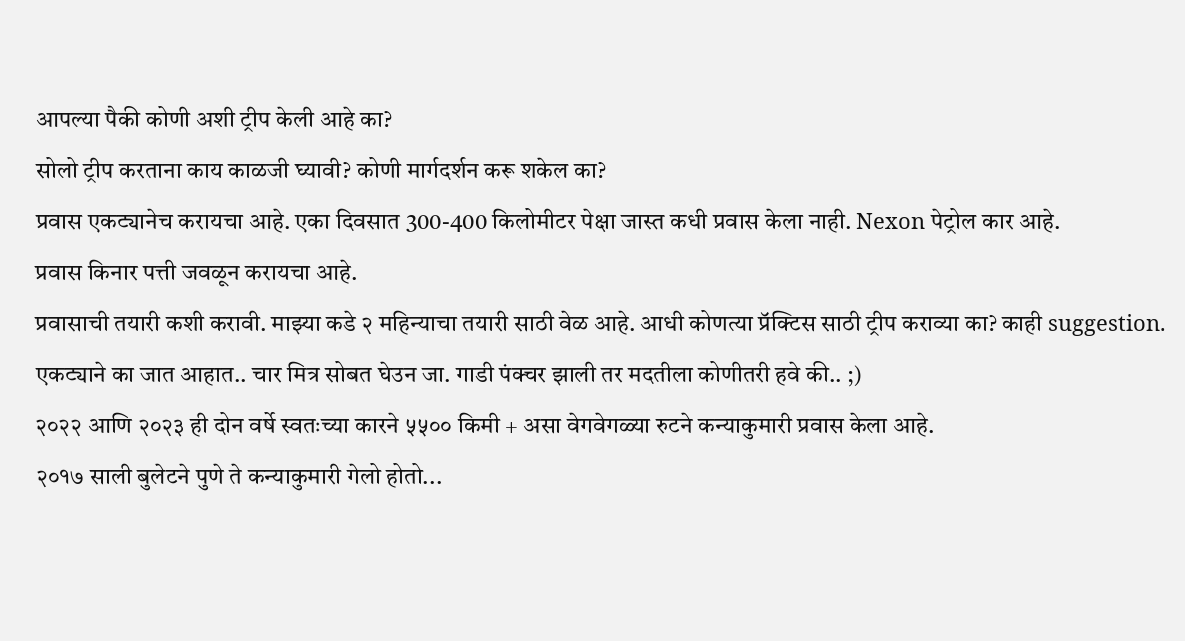आपल्या पैकी कोणी अशी ट्रीप केली आहे का?
सोलो ट्रीप करताना काय काळजी घ्यावी? कोणी मार्गदर्शन करू शकेल का?
प्रवास एकट्यानेच करायचा आहे. एका दिवसात 300-400 किलोमीटर पेक्षा जास्त कधी प्रवास केला नाही. Nexon पेट्रोल कार आहे.
प्रवास किनार पत्ती जवळून करायचा आहे.
प्रवासाची तयारी कशी करावी. माझ्या कडे २ महिन्याचा तयारी साठी वेळ आहे. आधी कोणत्या प्रॅक्टिस साठी ट्रीप कराव्या का? काही suggestion.
एकट्याने का जात आहात.. चार मित्र सोबत घेउन जा. गाडी पंक्चर झाली तर मदतीला कोणीतरी हवे की.. ;)
२०२२ आणि २०२३ ही दोन वर्षे स्वतःच्या कारने ५५०० किमी + असा वेगवेगळ्या रुटने कन्याकुमारी प्रवास केला आहे.
२०१७ साली बुलेटने पुणे ते कन्याकुमारी गेलो होतो...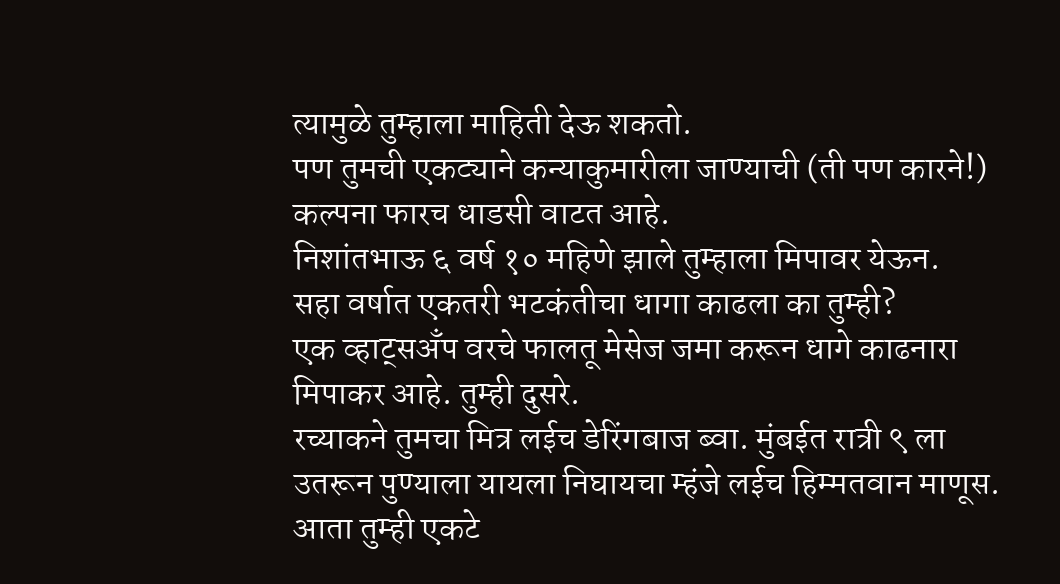त्यामुळे तुम्हाला माहिती देऊ शकतो.
पण तुमची एकट्याने कन्याकुमारीला जाण्याची (ती पण कारने!) कल्पना फारच धाडसी वाटत आहे.
निशांतभाऊ ६ वर्ष १० महिणे झाले तुम्हाला मिपावर येऊन.
सहा वर्षात एकतरी भटकंतीचा धागा काढला का तुम्ही?
एक व्हाट्सअँप वरचे फालतू मेसेज जमा करून धागे काढनारा मिपाकर आहे. तुम्ही दुसरे.
रच्याकने तुमचा मित्र लईच डेरिंगबाज ब्वा. मुंबईत रात्री ९ ला उतरून पुण्याला यायला निघायचा म्हंजे लईच हिम्मतवान माणूस.
आता तुम्ही एकटे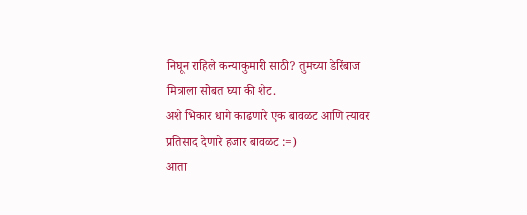निघून राहिले कन्याकुमारी साठी? तुमच्या डेरिंबाज मित्राला सोबत घ्या की शेट.
अशे भिकार धागे काढणारे एक बावळट आणि त्यावर प्रतिसाद देणारे हजार बावळट :=)
आता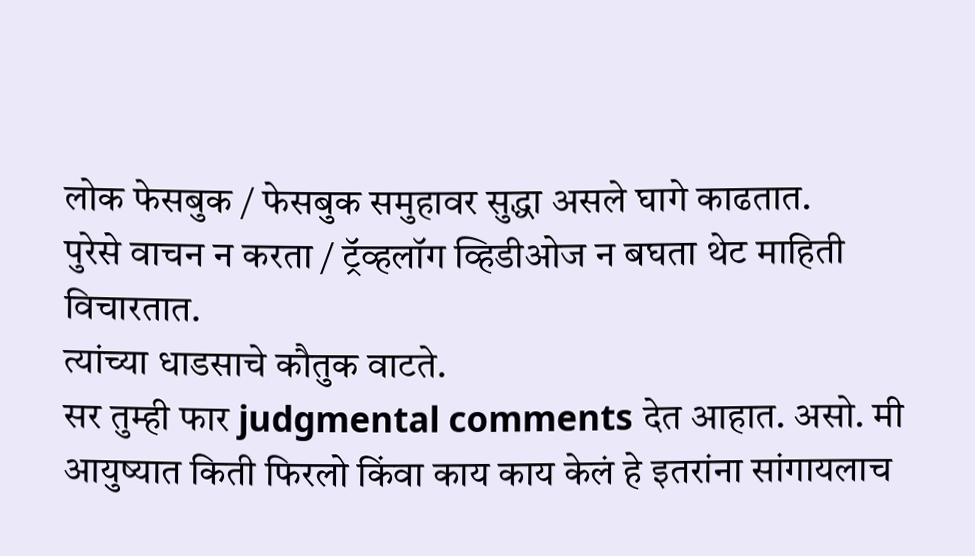लोक फेसबुक / फेसबुक समुहावर सुद्धा असले घागे काढतात.
पुरेसे वाचन न करता / ट्रॅव्हलॉग व्हिडीओज न बघता थेट माहिती विचारतात.
त्यांच्या धाडसाचे कौतुक वाटते.
सर तुम्ही फार judgmental comments देत आहात. असो. मी आयुष्यात किती फिरलो किंवा काय काय केलं हे इतरांना सांगायलाच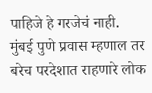पाहिजे हे गरजेचं नाही.
मुंबई पुणे प्रवास म्हणाल तर बरेच परदेशात राहणारे लोक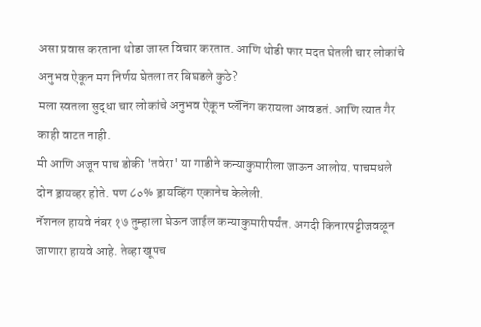असा प्रवास करताना थोडा जास्त विचार करतात. आणि थोडी फार मदत घेतली चार लोकांचे अनुभव ऐकून मग निर्णय घेतला तर बिघडले कुठे?
मला स्वतला सुद्धा चार लोकांचे अनुभव ऐकून प्लॅनिंग करायला आवडतं. आणि त्यात गैर काही वाटत नाही.
मी आणि अजून पाच डोकी 'तवेरा' या गाडीने कन्याकुमारीला जाऊन आलोय. पाचमधले दोन ड्रायव्हर होते. पण ८०% ड्रायव्हिंग एकानेच केलेली.
नॅशनल हायवे नंबर १७ तुम्हाला घेऊन जाईल कन्याकुमारीपर्यंत. अगदी किनारपट्टीजवळून जाणारा हायवे आहे. तेव्हा खूपच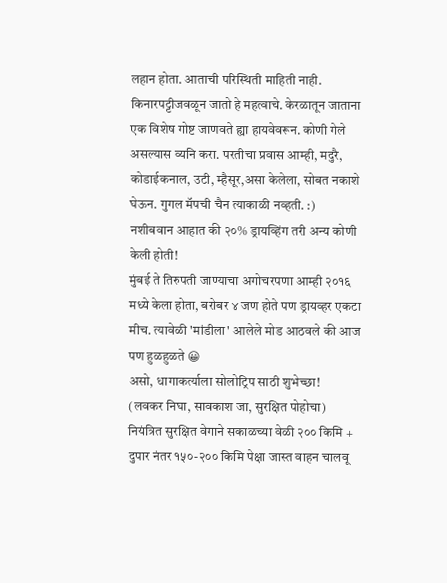लहान होता. आताची परिस्थिती माहिती नाही. किनारपट्टीजवळून जातो हे महत्वाचे. केरळातून जाताना एक विशेष गोष्ट जाणवते ह्या हायवेवरून. कोणी गेले असल्यास व्यनि करा. परतीचा प्रवास आम्ही, मदुरै, कोडाईकनाल, उटी, म्हैसूर,असा केलेला, सोबत नकाशे घेऊन. गुगल मॅपची चैन त्याकाळी नव्हती. :)
नशीबवान आहात की २०% ड्रायव्हिंग तरी अन्य कोणी केली होती!
मुंबई ते तिरुपती जाण्याचा अगोचरपणा आम्ही २०१६ मध्ये केला होता, बरोबर ४ जण होते पण ड्रायव्हर एकटा मीच. त्यावेळी 'मांडीला' आलेले मोड आठवले की आज पण हुळहुळते 😀
असो, धागाकर्त्याला सोलोट्रिप साठी शुभेच्छा!
(लवकर निघा, सावकाश जा, सुरक्षित पोहोचा)
नियंत्रित सुरक्षित वेगाने सकाळच्या वेळी २०० किमि + दुपार नंतर १५०-२०० किमि पेक्षा जास्त वाहन चालवू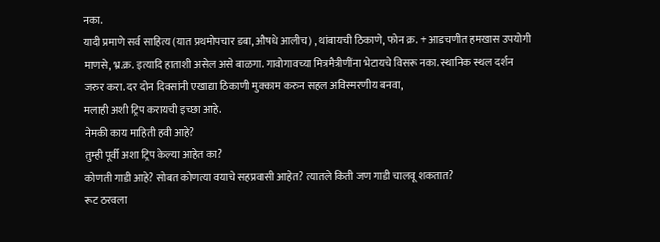नका.
यादी प्रमाणे सर्व साहित्य (यात प्रथमोपचार डबा, औषधे आलीच) , थांबायची ठिकाणे, फोन क्र. + आडचणीत हमखास उपयोगी माणसे, भ्र.क्र. इत्यादि हाताशी असेल असे बाळगा. गावोगावच्या मित्रमैत्रीणींना भेटायचे विसरू नका. स्थानिक स्थल दर्शन जरुर करा. दर दोन दिवसांनी एखाद्या ठिकाणी मुक्काम करुन सहल अविस्मरणीय बनवा,
मलाही अशी ट्रिप करायची इच्छा आहे.
नेमकी काय माहिती हवी आहे?
तुम्ही पूर्वी अशा ट्रिप केल्या आहेत का?
कोणती गाडी आहे? सोबत कोणत्या वयाचे सहप्रवासी आहेत? त्यातले किती जण गाडी चालवू शकतात?
रूट ठरवला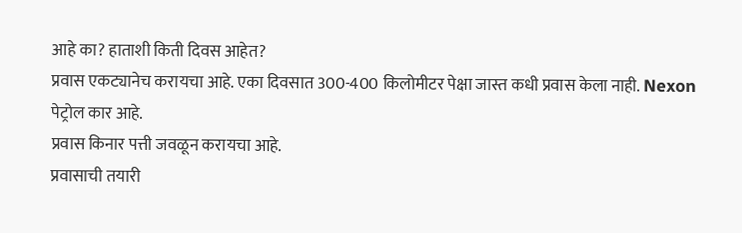आहे का? हाताशी किती दिवस आहेत?
प्रवास एकट्यानेच करायचा आहे. एका दिवसात 300-400 किलोमीटर पेक्षा जास्त कधी प्रवास केला नाही. Nexon पेट्रोल कार आहे.
प्रवास किनार पत्ती जवळून करायचा आहे.
प्रवासाची तयारी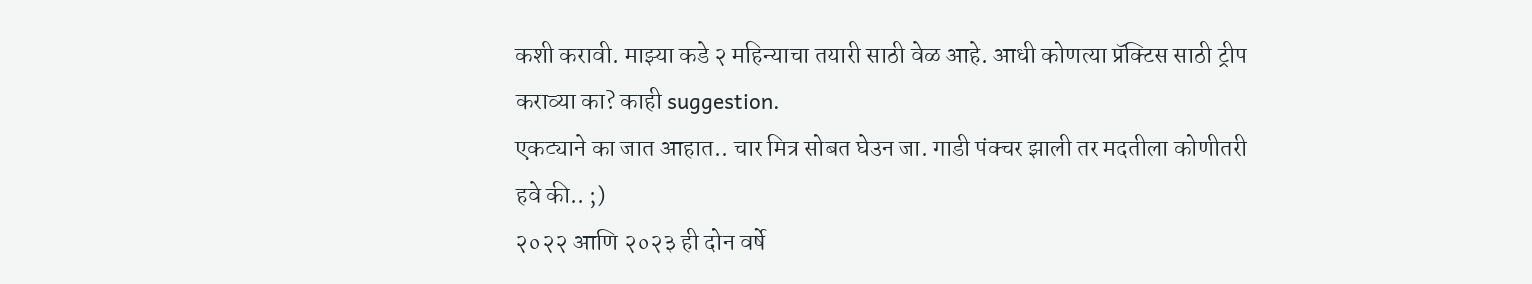कशी करावी. माझ्या कडे २ महिन्याचा तयारी साठी वेळ आहे. आधी कोणत्या प्रॅक्टिस साठी ट्रीप कराव्या का? काही suggestion.
एकट्याने का जात आहात.. चार मित्र सोबत घेउन जा. गाडी पंक्चर झाली तर मदतीला कोणीतरी हवे की.. ;)
२०२२ आणि २०२३ ही दोन वर्षे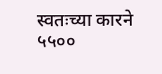स्वतःच्या कारने ५५००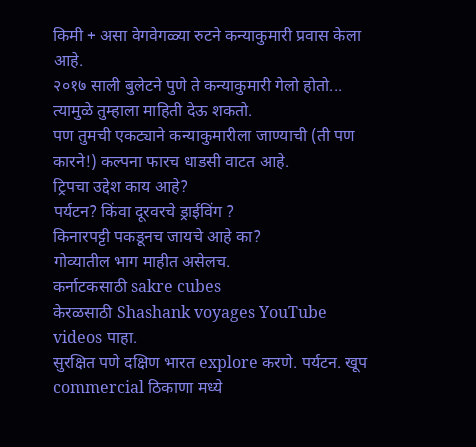किमी + असा वेगवेगळ्या रुटने कन्याकुमारी प्रवास केला आहे.
२०१७ साली बुलेटने पुणे ते कन्याकुमारी गेलो होतो...
त्यामुळे तुम्हाला माहिती देऊ शकतो.
पण तुमची एकट्याने कन्याकुमारीला जाण्याची (ती पण कारने!) कल्पना फारच धाडसी वाटत आहे.
ट्रिपचा उद्देश काय आहे?
पर्यटन? किंवा दूरवरचे ड्राईविंग ?
किनारपट्टी पकडूनच जायचे आहे का?
गोव्यातील भाग माहीत असेलच.
कर्नाटकसाठी sakre cubes
केरळसाठी Shashank voyages YouTube videos पाहा.
सुरक्षित पणे दक्षिण भारत explore करणे. पर्यटन. खूप commercial ठिकाणा मध्ये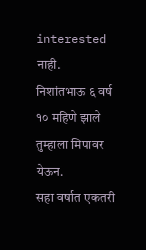interested नाही.
निशांतभाऊ ६ वर्ष १० महिणे झाले तुम्हाला मिपावर येऊन.
सहा वर्षात एकतरी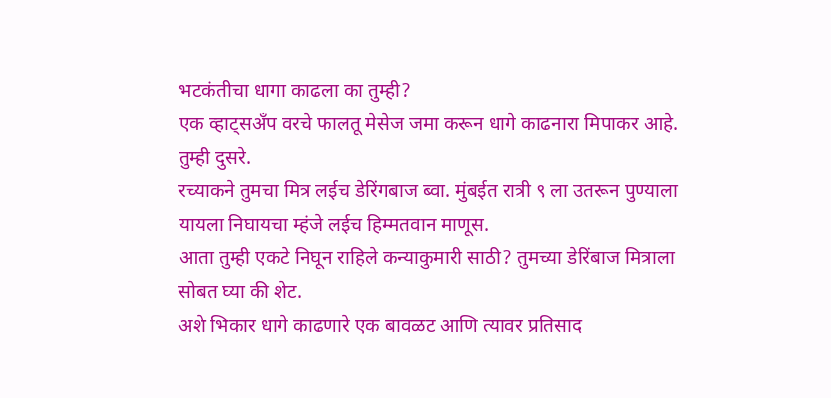भटकंतीचा धागा काढला का तुम्ही?
एक व्हाट्सअँप वरचे फालतू मेसेज जमा करून धागे काढनारा मिपाकर आहे. तुम्ही दुसरे.
रच्याकने तुमचा मित्र लईच डेरिंगबाज ब्वा. मुंबईत रात्री ९ ला उतरून पुण्याला यायला निघायचा म्हंजे लईच हिम्मतवान माणूस.
आता तुम्ही एकटे निघून राहिले कन्याकुमारी साठी? तुमच्या डेरिंबाज मित्राला सोबत घ्या की शेट.
अशे भिकार धागे काढणारे एक बावळट आणि त्यावर प्रतिसाद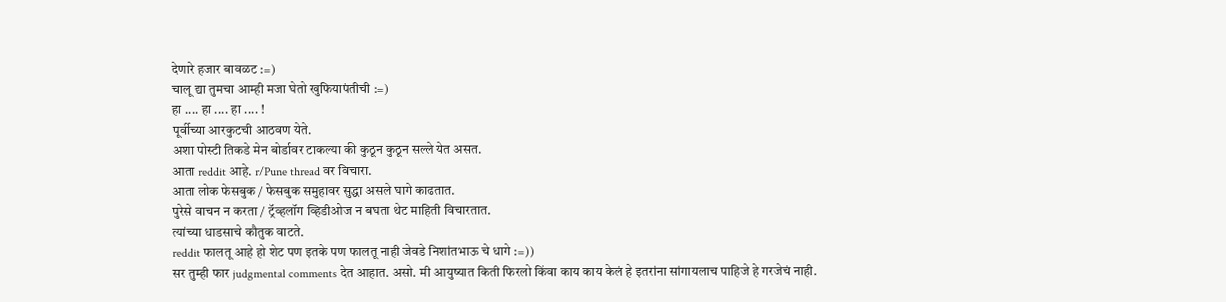देणारे हजार बावळट :=)
चालू द्या तुमचा आम्ही मजा घेतो खुफियापंतीची :=)
हा .... हा .... हा .... !
पूर्वीच्या आरकुटची आठवण येते.
अशा पोस्टी तिकडे मेन बोर्डावर टाकल्या की कुठून कुठून सल्ले येत असत.
आता reddit आहे. r/Pune thread वर विचारा.
आता लोक फेसबुक / फेसबुक समुहावर सुद्धा असले घागे काढतात.
पुरेसे वाचन न करता / ट्रॅव्हलॉग व्हिडीओज न बघता थेट माहिती विचारतात.
त्यांच्या धाडसाचे कौतुक वाटते.
reddit फालतू आहे हो शेट पण इतके पण फालतू नाही जेवडे निशांतभाऊ चे धागे :=))
सर तुम्ही फार judgmental comments देत आहात. असो. मी आयुष्यात किती फिरलो किंवा काय काय केलं हे इतरांना सांगायलाच पाहिजे हे गरजेचं नाही.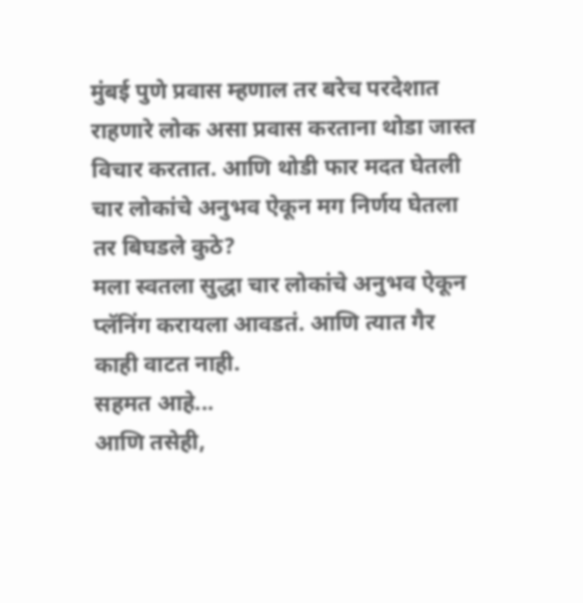मुंबई पुणे प्रवास म्हणाल तर बरेच परदेशात राहणारे लोक असा प्रवास करताना थोडा जास्त विचार करतात. आणि थोडी फार मदत घेतली चार लोकांचे अनुभव ऐकून मग निर्णय घेतला तर बिघडले कुठे?
मला स्वतला सुद्धा चार लोकांचे अनुभव ऐकून प्लॅनिंग करायला आवडतं. आणि त्यात गैर काही वाटत नाही.
सहमत आहे...
आणि तसेही,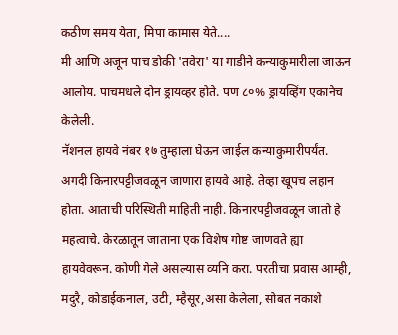कठीण समय येता, मिपा कामास येते....
मी आणि अजून पाच डोकी 'तवेरा' या गाडीने कन्याकुमारीला जाऊन आलोय. पाचमधले दोन ड्रायव्हर होते. पण ८०% ड्रायव्हिंग एकानेच केलेली.
नॅशनल हायवे नंबर १७ तुम्हाला घेऊन जाईल कन्याकुमारीपर्यंत. अगदी किनारपट्टीजवळून जाणारा हायवे आहे. तेव्हा खूपच लहान होता. आताची परिस्थिती माहिती नाही. किनारपट्टीजवळून जातो हे महत्वाचे. केरळातून जाताना एक विशेष गोष्ट जाणवते ह्या हायवेवरून. कोणी गेले असल्यास व्यनि करा. परतीचा प्रवास आम्ही, मदुरै, कोडाईकनाल, उटी, म्हैसूर,असा केलेला, सोबत नकाशे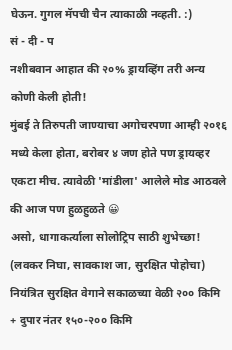घेऊन. गुगल मॅपची चैन त्याकाळी नव्हती. :)
सं - दी - प
नशीबवान आहात की २०% ड्रायव्हिंग तरी अन्य कोणी केली होती!
मुंबई ते तिरुपती जाण्याचा अगोचरपणा आम्ही २०१६ मध्ये केला होता, बरोबर ४ जण होते पण ड्रायव्हर एकटा मीच. त्यावेळी 'मांडीला' आलेले मोड आठवले की आज पण हुळहुळते 😀
असो, धागाकर्त्याला सोलोट्रिप साठी शुभेच्छा!
(लवकर निघा, सावकाश जा, सुरक्षित पोहोचा)
नियंत्रित सुरक्षित वेगाने सकाळच्या वेळी २०० किमि + दुपार नंतर १५०-२०० किमि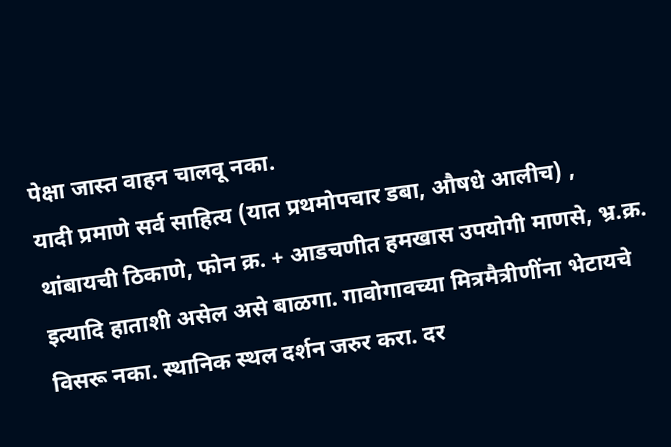पेक्षा जास्त वाहन चालवू नका.
यादी प्रमाणे सर्व साहित्य (यात प्रथमोपचार डबा, औषधे आलीच) , थांबायची ठिकाणे, फोन क्र. + आडचणीत हमखास उपयोगी माणसे, भ्र.क्र. इत्यादि हाताशी असेल असे बाळगा. गावोगावच्या मित्रमैत्रीणींना भेटायचे विसरू नका. स्थानिक स्थल दर्शन जरुर करा. दर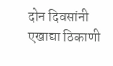दोन दिवसांनी एखाद्या ठिकाणी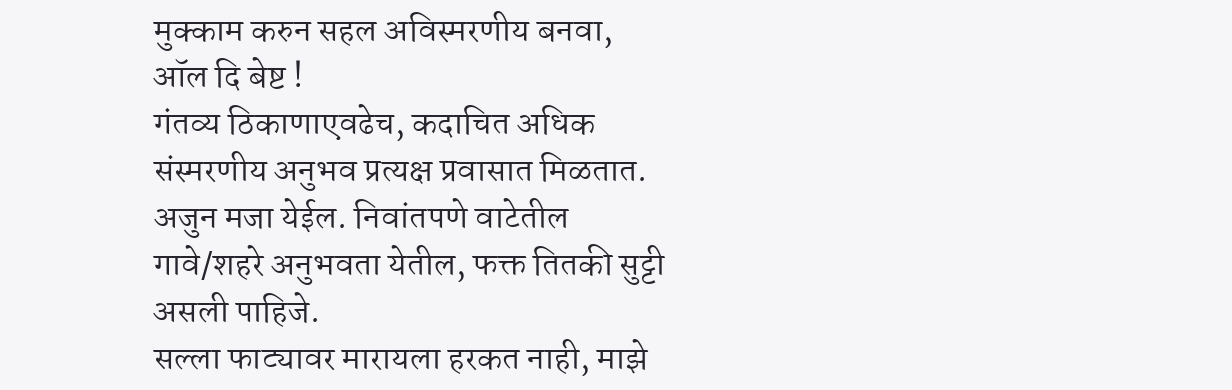मुक्काम करुन सहल अविस्मरणीय बनवा,
ऑल दि बेष्ट !
गंतव्य ठिकाणाएवढेच, कदाचित अधिक संस्मरणीय अनुभव प्रत्यक्ष प्रवासात मिळतात.
अजुन मजा येईल. निवांतपणे वाटेतील गावे/शहरे अनुभवता येतील, फक्त तितकी सुट्टी असली पाहिजे.
सल्ला फाट्यावर मारायला हरकत नाही, माझे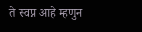ते स्वप्न आहे म्हणुन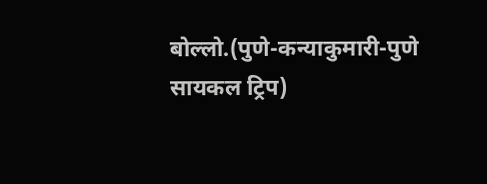बोल्लो.(पुणे-कन्याकुमारी-पुणे सायकल ट्रिप)